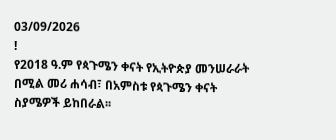03/09/2026
!
የ2018 ዓ.ም የጳጉሜን ቀናት የኢትዮጵያ መንሠራራት በሚል መሪ ሐሳብ፣ በአምስቱ የጳጉሜን ቀናት ስያሜዎች ይከበራል፡፡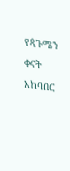የጳጉሜን ቀናት አከባበር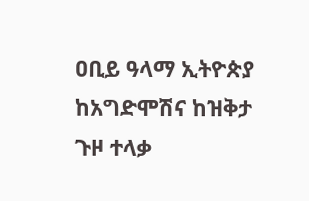ዐቢይ ዓላማ ኢትዮጵያ ከአግድሞሽና ከዝቅታ ጉዞ ተላቃ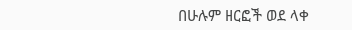በሁሉም ዘርፎች ወደ ላቀ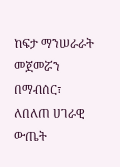ከፍታ ማንሠራራት መጀመሯን በማብሰር፣ ለበለጠ ሀገራዊ ውጤት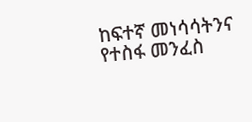ከፍተኛ መነሳሳትንና የተስፋ መንፈስ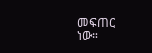መፍጠር ነው።